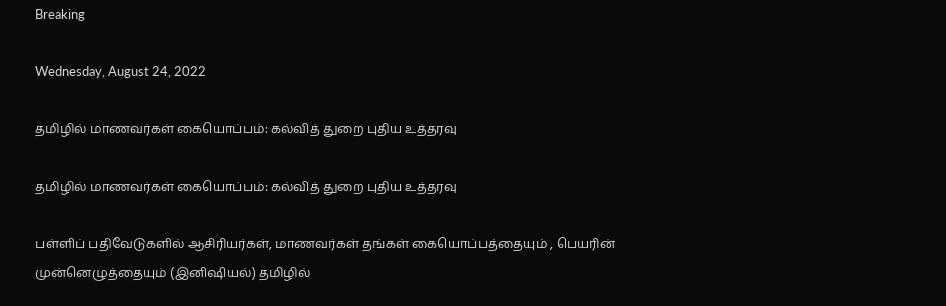Breaking

Wednesday, August 24, 2022

தமிழில் மாணவர்கள் கையொப்பம்: கல்வித் துறை புதிய உத்தரவு

தமிழில் மாணவர்கள் கையொப்பம்: கல்வித் துறை புதிய உத்தரவு

பள்ளிப் பதிவேடுகளில் ஆசிரியர்கள், மாணவர்கள் தங்கள் கையொப்பத்தையும் , பெயரின் முன்னெழுத்தையும் (இனிஷியல்) தமிழில்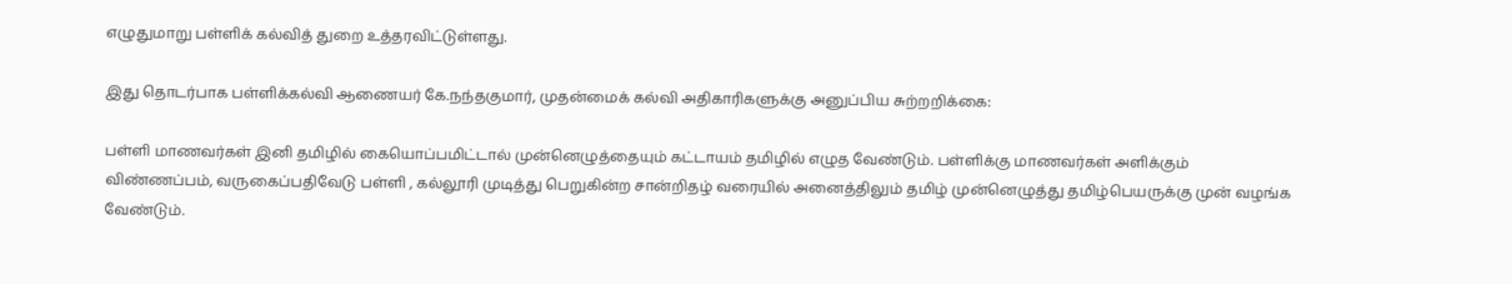எழுதுமாறு பள்ளிக் கல்வித் துறை உத்தரவிட்டுள்ளது.

இது தொடர்பாக பள்ளிக்கல்வி ஆணையர் கே.நந்தகுமார், முதன்மைக் கல்வி அதிகாரிகளுக்கு அனுப்பிய சுற்றறிக்கை:

பள்ளி மாணவர்கள் இனி தமிழில் கையொப்பமிட்டால் முன்னெழுத்தையும் கட்டாயம் தமிழில் எழுத வேண்டும். பள்ளிக்கு மாணவர்கள் அளிக்கும் விண்ணப்பம், வருகைப்பதிவேடு பள்ளி , கல்லூரி முடித்து பெறுகின்ற சான்றிதழ் வரையில் அனைத்திலும் தமிழ் முன்னெழுத்து தமிழ்பெயருக்கு முன் வழங்க வேண்டும்.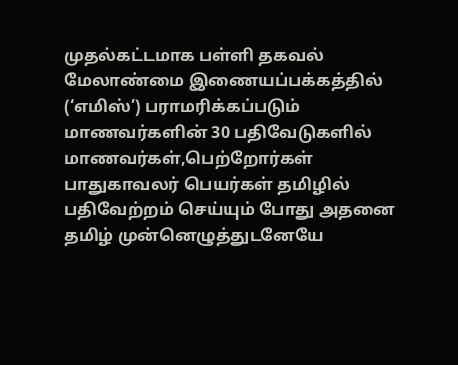முதல்கட்டமாக பள்ளி தகவல் மேலாண்மை இணையப்பக்கத்தில் (‘எமிஸ்’) பராமரிக்கப்படும் மாணவர்களின் 30 பதிவேடுகளில் மாணவர்கள்,பெற்றோர்கள் பாதுகாவலர் பெயர்கள் தமிழில் பதிவேற்றம் செய்யும் போது அதனை தமிழ் முன்னெழுத்துடனேயே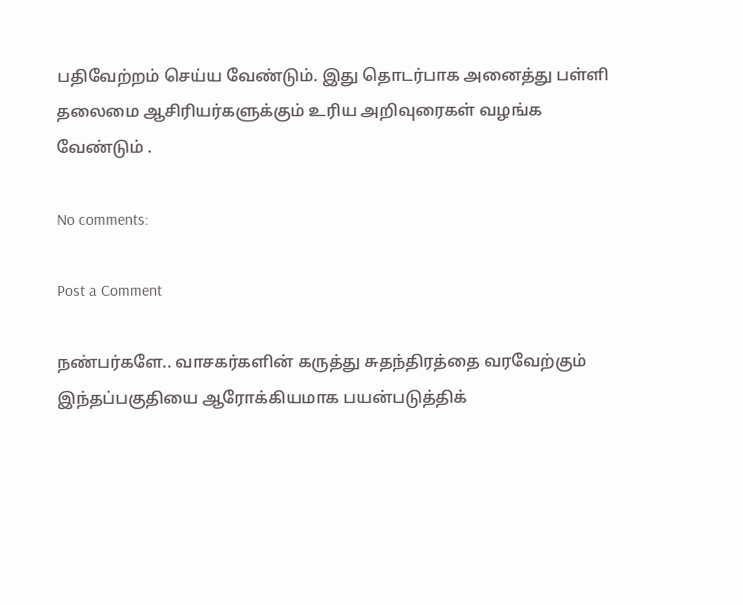பதிவேற்றம் செய்ய வேண்டும். இது தொடர்பாக அனைத்து பள்ளி தலைமை ஆசிரியர்களுக்கும் உரிய அறிவுரைகள் வழங்க வேண்டும் .

No comments:

Post a Comment

நண்பர்களே.. வாசகர்களின் கருத்து சுதந்திரத்தை வரவேற்கும் இந்தப்பகுதியை ஆரோக்கியமாக பயன்படுத்திக்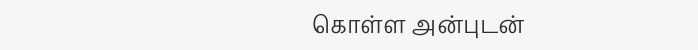கொள்ள அன்புடன்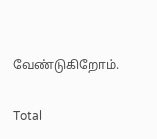வேண்டுகிறோம்.

Total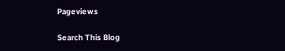Pageviews

Search This Blog